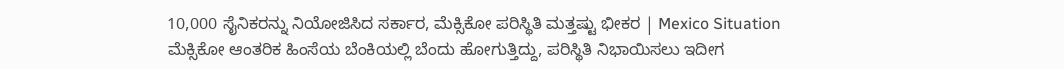10,000 ಸೈನಿಕರನ್ನು ನಿಯೋಜಿಸಿದ ಸರ್ಕಾರ, ಮೆಕ್ಸಿಕೋ ಪರಿಸ್ಥಿತಿ ಮತ್ತಷ್ಟು ಭೀಕರ | Mexico Situation
ಮೆಕ್ಸಿಕೋ ಆಂತರಿಕ ಹಿಂಸೆಯ ಬೆಂಕಿಯಲ್ಲಿ ಬೆಂದು ಹೋಗುತ್ತಿದ್ದು, ಪರಿಸ್ಥಿತಿ ನಿಭಾಯಿಸಲು ಇದೀಗ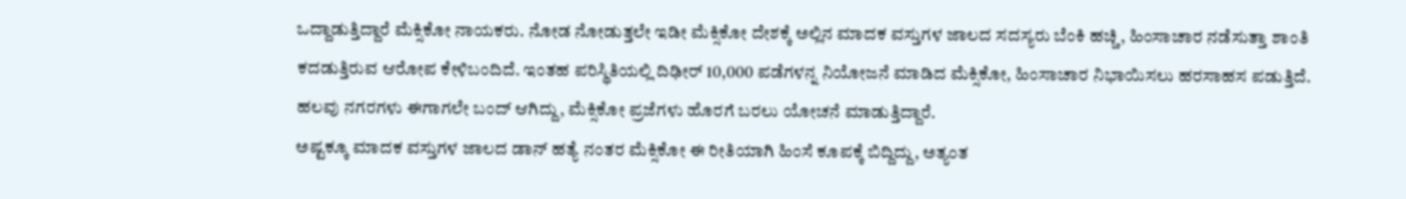ಒದ್ದಾಡುತ್ತಿದ್ದಾರೆ ಮೆಕ್ಸಿಕೋ ನಾಯಕರು. ನೋಡ ನೋಡುತ್ತಲೇ ಇಡೀ ಮೆಕ್ಸಿಕೋ ದೇಶಕ್ಕೆ ಅಲ್ಲಿನ ಮಾದಕ ವಸ್ತುಗಳ ಜಾಲದ ಸದಸ್ಯರು ಬೆಂಕಿ ಹಚ್ಚಿ, ಹಿಂಸಾಚಾರ ನಡೆಸುತ್ತಾ ಶಾಂತಿ ಕದಡುತ್ತಿರುವ ಆರೋಪ ಕೇಳಿಬಂದಿದೆ. ಇಂತಹ ಪರಿಸ್ಥಿತಿಯಲ್ಲಿ ದಿಢೀರ್ 10,000 ಪಡೆಗಳನ್ನ ನಿಯೋಜನೆ ಮಾಡಿದ ಮೆಕ್ಸಿಕೋ, ಹಿಂಸಾಚಾರ ನಿಭಾಯಿಸಲು ಹರಸಾಹಸ ಪಡುತ್ತಿದೆ. ಹಲವು ನಗರಗಳು ಈಗಾಗಲೇ ಬಂದ್ ಆಗಿದ್ದು, ಮೆಕ್ಸಿಕೋ ಪ್ರಜೆಗಳು ಹೊರಗೆ ಬರಲು ಯೋಚನೆ ಮಾಡುತ್ತಿದ್ದಾರೆ.
ಅಷ್ಟಕ್ಕೂ ಮಾದಕ ವಸ್ತುಗಳ ಜಾಲದ ಡಾನ್ ಹತ್ಯೆ ನಂತರ ಮೆಕ್ಸಿಕೋ ಈ ರೀತಿಯಾಗಿ ಹಿಂಸೆ ಕೂಪಕ್ಕೆ ಬಿದ್ದಿದ್ದು, ಅತ್ಯಂತ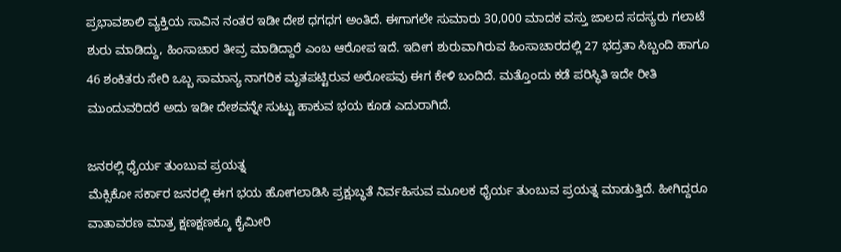ಪ್ರಭಾವಶಾಲಿ ವ್ಯಕ್ತಿಯ ಸಾವಿನ ನಂತರ ಇಡೀ ದೇಶ ಧಗಧಗ ಅಂತಿದೆ. ಈಗಾಗಲೇ ಸುಮಾರು 30,000 ಮಾದಕ ವಸ್ತು ಜಾಲದ ಸದಸ್ಯರು ಗಲಾಟೆ ಶುರು ಮಾಡಿದ್ದು, ಹಿಂಸಾಚಾರ ತೀವ್ರ ಮಾಡಿದ್ದಾರೆ ಎಂಬ ಆರೋಪ ಇದೆ. ಇದೀಗ ಶುರುವಾಗಿರುವ ಹಿಂಸಾಚಾರದಲ್ಲಿ 27 ಭದ್ರತಾ ಸಿಬ್ಬಂದಿ ಹಾಗೂ 46 ಶಂಕಿತರು ಸೇರಿ ಒಬ್ಬ ಸಾಮಾನ್ಯ ನಾಗರಿಕ ಮೃತಪಟ್ಟಿರುವ ಅರೋಪವು ಈಗ ಕೇಳಿ ಬಂದಿದೆ. ಮತ್ತೊಂದು ಕಡೆ ಪರಿಸ್ಥಿತಿ ಇದೇ ರೀತಿ ಮುಂದುವರಿದರೆ ಅದು ಇಡೀ ದೇಶವನ್ನೇ ಸುಟ್ಟು ಹಾಕುವ ಭಯ ಕೂಡ ಎದುರಾಗಿದೆ.

ಜನರಲ್ಲಿ ಧೈರ್ಯ ತುಂಬುವ ಪ್ರಯತ್ನ
ಮೆಕ್ಸಿಕೋ ಸರ್ಕಾರ ಜನರಲ್ಲಿ ಈಗ ಭಯ ಹೋಗಲಾಡಿಸಿ ಪ್ರಕ್ಷುಬ್ಧತೆ ನಿರ್ವಹಿಸುವ ಮೂಲಕ ಧೈರ್ಯ ತುಂಬುವ ಪ್ರಯತ್ನ ಮಾಡುತ್ತಿದೆ. ಹೀಗಿದ್ದರೂ ವಾತಾವರಣ ಮಾತ್ರ ಕ್ಷಣಕ್ಷಣಕ್ಕೂ ಕೈಮೀರಿ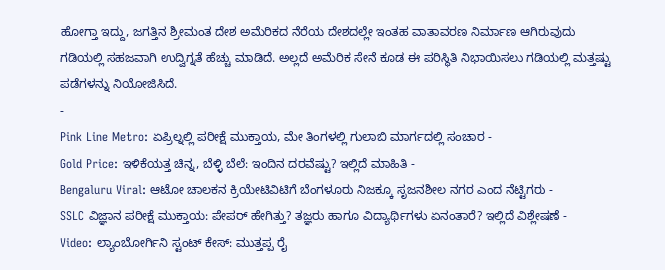ಹೋಗ್ತಾ ಇದ್ದು, ಜಗತ್ತಿನ ಶ್ರೀಮಂತ ದೇಶ ಅಮೆರಿಕದ ನೆರೆಯ ದೇಶದಲ್ಲೇ ಇಂತಹ ವಾತಾವರಣ ನಿರ್ಮಾಣ ಆಗಿರುವುದು ಗಡಿಯಲ್ಲಿ ಸಹಜವಾಗಿ ಉದ್ವಿಗ್ನತೆ ಹೆಚ್ಚು ಮಾಡಿದೆ. ಅಲ್ಲದೆ ಅಮೆರಿಕ ಸೇನೆ ಕೂಡ ಈ ಪರಿಸ್ಥಿತಿ ನಿಭಾಯಿಸಲು ಗಡಿಯಲ್ಲಿ ಮತ್ತಷ್ಟು ಪಡೆಗಳನ್ನು ನಿಯೋಜಿಸಿದೆ.
-
Pink Line Metro: ಏಪ್ರಿಲ್ನಲ್ಲಿ ಪರೀಕ್ಷೆ ಮುಕ್ತಾಯ, ಮೇ ತಿಂಗಳಲ್ಲಿ ಗುಲಾಬಿ ಮಾರ್ಗದಲ್ಲಿ ಸಂಚಾರ -
Gold Price: ಇಳಿಕೆಯತ್ತ ಚಿನ್ನ, ಬೆಳ್ಳಿ ಬೆಲೆ: ಇಂದಿನ ದರವೆಷ್ಟು? ಇಲ್ಲಿದೆ ಮಾಹಿತಿ -
Bengaluru Viral: ಆಟೋ ಚಾಲಕನ ಕ್ರಿಯೇಟಿವಿಟಿಗೆ ಬೆಂಗಳೂರು ನಿಜಕ್ಕೂ ಸೃಜನಶೀಲ ನಗರ ಎಂದ ನೆಟ್ಟಿಗರು -
SSLC ವಿಜ್ಞಾನ ಪರೀಕ್ಷೆ ಮುಕ್ತಾಯ: ಪೇಪರ್ ಹೇಗಿತ್ತು? ತಜ್ಞರು ಹಾಗೂ ವಿದ್ಯಾರ್ಥಿಗಳು ಏನಂತಾರೆ? ಇಲ್ಲಿದೆ ವಿಶ್ಲೇಷಣೆ -
Video: ಲ್ಯಾಂಬೋರ್ಗಿನಿ ಸ್ಟಂಟ್ ಕೇಸ್: ಮುತ್ತಪ್ಪ ರೈ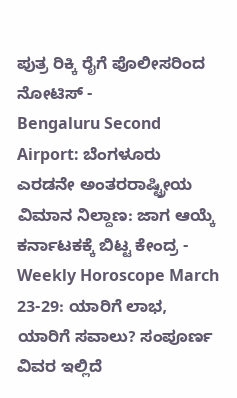ಪುತ್ರ ರಿಕ್ಕಿ ರೈಗೆ ಪೊಲೀಸರಿಂದ ನೋಟಿಸ್ -
Bengaluru Second Airport: ಬೆಂಗಳೂರು ಎರಡನೇ ಅಂತರರಾಷ್ಟ್ರೀಯ ವಿಮಾನ ನಿಲ್ದಾಣ: ಜಾಗ ಆಯ್ಕೆ ಕರ್ನಾಟಕಕ್ಕೆ ಬಿಟ್ಟ ಕೇಂದ್ರ -
Weekly Horoscope March 23-29: ಯಾರಿಗೆ ಲಾಭ, ಯಾರಿಗೆ ಸವಾಲು? ಸಂಪೂರ್ಣ ವಿವರ ಇಲ್ಲಿದೆ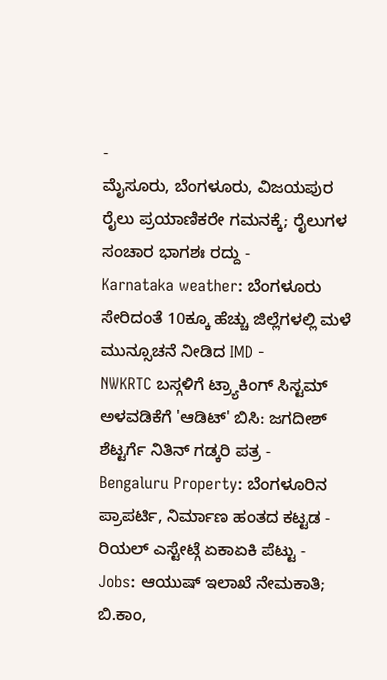-
ಮೈಸೂರು, ಬೆಂಗಳೂರು, ವಿಜಯಪುರ ರೈಲು ಪ್ರಯಾಣಿಕರೇ ಗಮನಕ್ಕೆ; ರೈಲುಗಳ ಸಂಚಾರ ಭಾಗಶಃ ರದ್ದು -
Karnataka weather: ಬೆಂಗಳೂರು ಸೇರಿದಂತೆ 10ಕ್ಕೂ ಹೆಚ್ಚು ಜಿಲ್ಲೆಗಳಲ್ಲಿ ಮಳೆ ಮುನ್ಸೂಚನೆ ನೀಡಿದ IMD -
NWKRTC ಬಸ್ಗಳಿಗೆ ಟ್ರ್ಯಾಕಿಂಗ್ ಸಿಸ್ಟಮ್ ಅಳವಡಿಕೆಗೆ 'ಆಡಿಟ್' ಬಿಸಿ: ಜಗದೀಶ್ ಶೆಟ್ಟರ್ಗೆ ನಿತಿನ್ ಗಡ್ಕರಿ ಪತ್ರ -
Bengaluru Property: ಬೆಂಗಳೂರಿನ ಪ್ರಾಪರ್ಟಿ, ನಿರ್ಮಾಣ ಹಂತದ ಕಟ್ಟಡ - ರಿಯಲ್ ಎಸ್ಟೇಟ್ಗೆ ಏಕಾಏಕಿ ಪೆಟ್ಟು -
Jobs: ಆಯುಷ್ ಇಲಾಖೆ ನೇಮಕಾತಿ; ಬಿ.ಕಾಂ,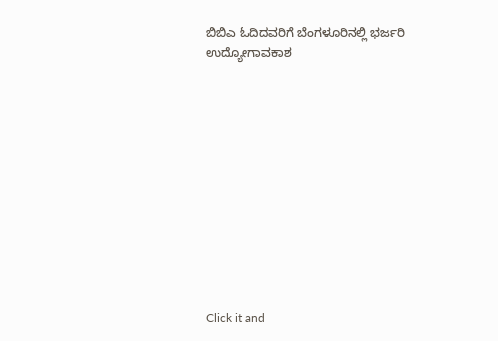ಬಿಬಿಎ ಓದಿದವರಿಗೆ ಬೆಂಗಳೂರಿನಲ್ಲಿ ಭರ್ಜರಿ ಉದ್ಯೋಗಾವಕಾಶ












Click it and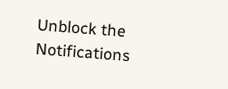Unblock the Notifications